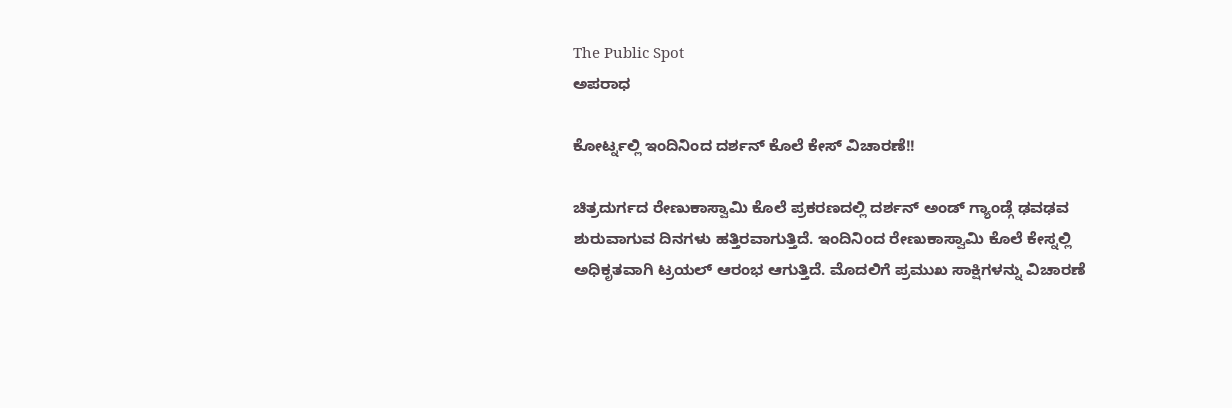The Public Spot
ಅಪರಾಧ

ಕೋರ್ಟ್ನಲ್ಲಿ ಇಂದಿನಿಂದ ದರ್ಶನ್ ಕೊಲೆ ಕೇಸ್ ವಿಚಾರಣೆ!!

ಚಿತ್ರದುರ್ಗದ ರೇಣುಕಾಸ್ವಾಮಿ ಕೊಲೆ ಪ್ರಕರಣದಲ್ಲಿ ದರ್ಶನ್ ಅಂಡ್ ಗ್ಯಾಂಡ್ಗೆ ಢವಢವ ಶುರುವಾಗುವ ದಿನಗಳು ಹತ್ತಿರವಾಗುತ್ತಿದೆ. ಇಂದಿನಿಂದ ರೇಣುಕಾಸ್ವಾಮಿ ಕೊಲೆ ಕೇಸ್ನಲ್ಲಿ ಅಧಿಕೃತವಾಗಿ ಟ್ರಯಲ್ ಆರಂಭ ಆಗುತ್ತಿದೆ. ಮೊದಲಿಗೆ ಪ್ರಮುಖ ಸಾಕ್ಷಿಗಳನ್ನು ವಿಚಾರಣೆ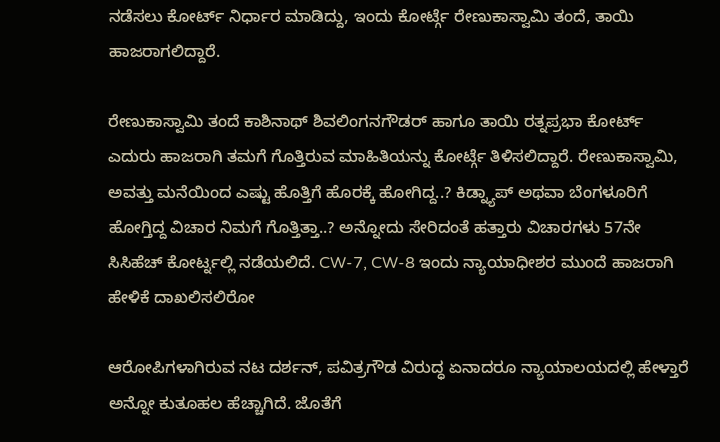ನಡೆಸಲು ಕೋರ್ಟ್ ನಿರ್ಧಾರ ಮಾಡಿದ್ದು, ಇಂದು ಕೋರ್ಟ್ಗೆ ರೇಣುಕಾಸ್ವಾಮಿ ತಂದೆ, ತಾಯಿ ಹಾಜರಾಗಲಿದ್ದಾರೆ.

ರೇಣುಕಾಸ್ವಾಮಿ ತಂದೆ ಕಾಶಿನಾಥ್ ಶಿವಲಿಂಗನಗೌಡರ್ ಹಾಗೂ ತಾಯಿ ರತ್ನಪ್ರಭಾ ಕೋರ್ಟ್ ಎದುರು ಹಾಜರಾಗಿ ತಮಗೆ ಗೊತ್ತಿರುವ ಮಾಹಿತಿಯನ್ನು ಕೋರ್ಟ್ಗೆ ತಿಳಿಸಲಿದ್ದಾರೆ. ರೇಣುಕಾಸ್ವಾಮಿ, ಅವತ್ತು ಮನೆಯಿಂದ ಎಷ್ಟು ಹೊತ್ತಿಗೆ ಹೊರಕ್ಕೆ ಹೋಗಿದ್ದ..? ಕಿಡ್ನ್ಯಾಪ್ ಅಥವಾ ಬೆಂಗಳೂರಿಗೆ ಹೋಗ್ತಿದ್ದ ವಿಚಾರ ನಿಮಗೆ ಗೊತ್ತಿತ್ತಾ..? ಅನ್ನೋದು ಸೇರಿದಂತೆ ಹತ್ತಾರು ವಿಚಾರಗಳು 57ನೇ ಸಿಸಿಹೆಚ್ ಕೋರ್ಟ್ನಲ್ಲಿ ನಡೆಯಲಿದೆ. CW-7, CW-8 ಇಂದು ನ್ಯಾಯಾಧೀಶರ ಮುಂದೆ ಹಾಜರಾಗಿ ಹೇಳಿಕೆ‌ ದಾಖಲಿಸಲಿರೋ

ಆರೋಪಿಗಳಾಗಿರುವ ನಟ ದರ್ಶನ್, ಪವಿತ್ರಗೌಡ ವಿರುದ್ಧ ಏನಾದರೂ ನ್ಯಾಯಾಲಯದಲ್ಲಿ ಹೇಳ್ತಾರೆ ಅನ್ನೋ ಕುತೂಹಲ ಹೆಚ್ಚಾಗಿದೆ. ಜೊತೆಗೆ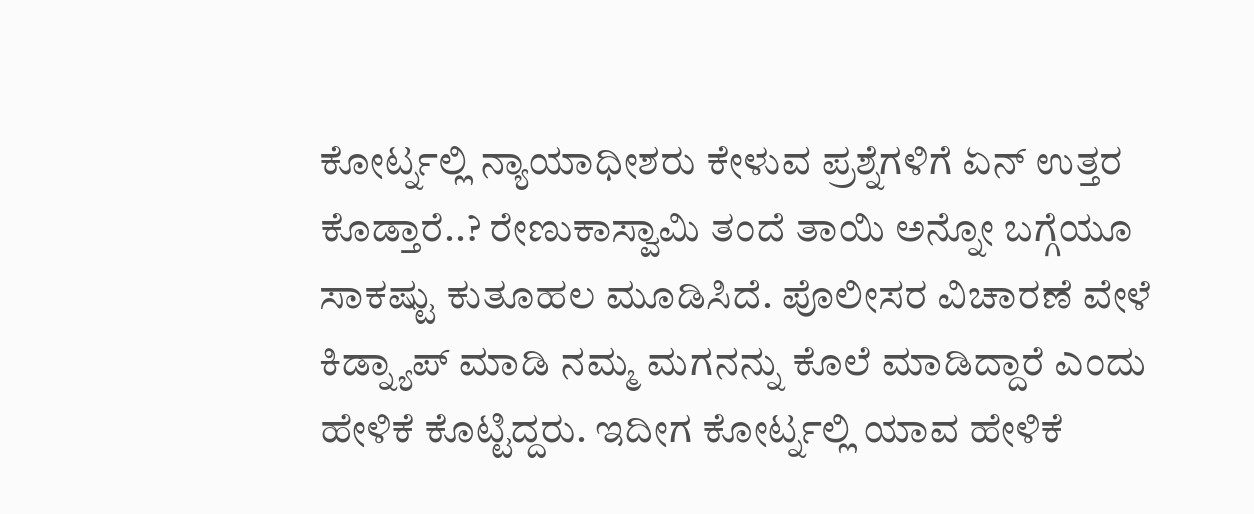ಕೋರ್ಟ್ನಲ್ಲಿ ನ್ಯಾಯಾಧೀಶರು ಕೇಳುವ ಪ್ರಶ್ನೆಗಳಿಗೆ ಏನ್ ಉತ್ತರ ಕೊಡ್ತಾರೆ..? ರೇಣುಕಾಸ್ವಾಮಿ ತಂದೆ ತಾಯಿ ಅನ್ನೋ ಬಗ್ಗೆಯೂ ಸಾಕಷ್ಟು ಕುತೂಹಲ ಮೂಡಿಸಿದೆ. ಪೊಲೀಸರ ವಿಚಾರಣೆ ವೇಳೆ ಕಿಡ್ನ್ಯಾಪ್ ಮಾಡಿ‌ ನಮ್ಮ ಮಗನನ್ನು ಕೊಲೆ ಮಾಡಿದ್ದಾರೆ ಎಂದು ಹೇಳಿಕೆ ಕೊಟ್ಟಿದ್ದರು. ಇದೀಗ ಕೋರ್ಟ್ನಲ್ಲಿ ಯಾವ ಹೇಳಿಕೆ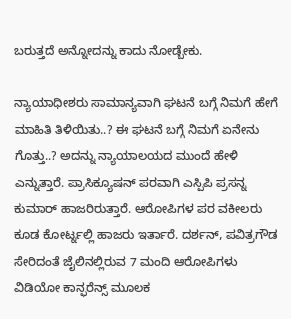ಬರುತ್ತದೆ ಅನ್ನೋದನ್ನು ಕಾದು ನೋಡ್ಬೇಕು.

ನ್ಯಾಯಾಧೀಶರು ಸಾಮಾನ್ಯವಾಗಿ ಘಟನೆ ಬಗ್ಗೆ ನಿಮಗೆ ಹೇಗೆ ಮಾಹಿತಿ ತಿಳಿಯಿತು..? ಈ ಘಟನೆ ಬಗ್ಗೆ ನಿಮಗೆ ಏನೇನು ಗೊತ್ತು..? ಅದನ್ನು ನ್ಯಾಯಾಲಯದ ಮುಂದೆ ಹೇಳಿ ಎನ್ನುತ್ತಾರೆ. ಪ್ರಾಸಿಕ್ಯೂಷನ್ ಪರವಾಗಿ ಎಸ್ಪಿಪಿ ಪ್ರಸನ್ನ ಕುಮಾರ್ ಹಾಜರಿರುತ್ತಾರೆ. ಆರೋಪಿಗಳ ಪರ ವಕೀಲರು ಕೂಡ ಕೋರ್ಟ್ನಲ್ಲಿ ಹಾಜರು ಇರ್ತಾರೆ. ದರ್ಶನ್, ಪವಿತ್ರಗೌಡ ಸೇರಿದಂತೆ ಜೈಲಿನಲ್ಲಿರುವ 7 ಮಂದಿ ಆರೋಪಿಗಳು ವಿಡಿಯೋ ಕಾನ್ಫರೆನ್ಸ್ ಮೂಲಕ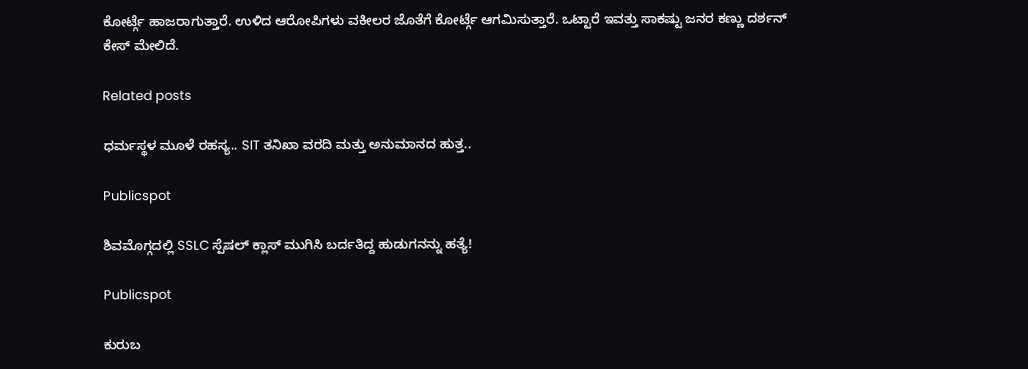ಕೋರ್ಟ್ಗೆ ಹಾಜರಾಗುತ್ತಾರೆ. ಉಳಿದ ಆರೋಪಿಗಳು ವಕೀಲರ ಜೊತೆಗೆ ಕೋರ್ಟ್ಗೆ ಆಗಮಿಸುತ್ತಾರೆ. ಒಟ್ಟಾರೆ ಇವತ್ತು ಸಾಕಷ್ಟು ಜನರ ಕಣ್ಣು ದರ್ಶನ್ ಕೇಸ್ ಮೇಲಿದೆ.

Related posts

ಧರ್ಮಸ್ಥಳ ಮೂಳೆ ರಹಸ್ಯ.. SIT ತನಿಖಾ ವರದಿ ಮತ್ತು ಅನುಮಾನದ ಹುತ್ತ..

Publicspot

ಶಿವಮೊಗ್ಗದಲ್ಲಿ SSLC ಸ್ಪೆಷಲ್ ಕ್ಲಾಸ್‌ ಮುಗಿಸಿ ಬರ್ದತಿದ್ದ ಹುಡುಗನನ್ನು ಹತ್ಯೆ!

Publicspot

ಕುರುಬ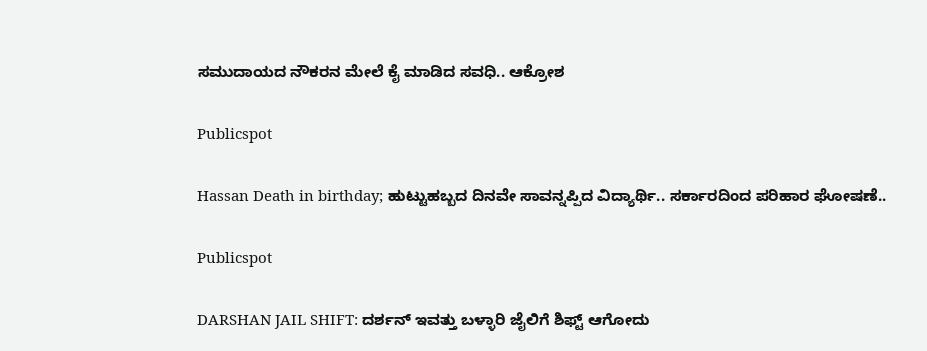ಸಮುದಾಯದ ನೌಕರನ ಮೇಲೆ ಕೈ ಮಾಡಿದ ಸವಧಿ.. ಆಕ್ರೋಶ

Publicspot

Hassan Death in birthday; ಹುಟ್ಟುಹಬ್ಬದ ದಿನವೇ ಸಾವನ್ನಪ್ಪಿದ ವಿದ್ಯಾರ್ಥಿ.. ಸರ್ಕಾರದಿಂದ ಪರಿಹಾರ ಘೋಷಣೆ..

Publicspot

DARSHAN JAIL SHIFT: ದರ್ಶನ್‌ ಇವತ್ತು ಬಳ್ಳಾರಿ ಜೈಲಿಗೆ ಶಿಫ್ಟ್‌ ಆಗೋದು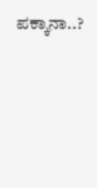ಪಕ್ಕಾನಾ..?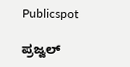Publicspot

ಪ್ರಜ್ವಲ್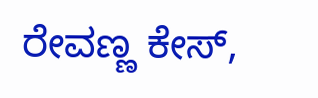ರೇವಣ್ಣ ಕೇಸ್,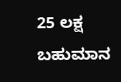25 ಲಕ್ಷ ಬಹುಮಾನ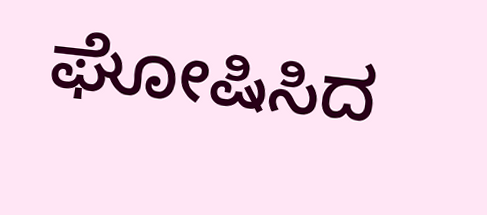ಘೋಷಿಸಿದ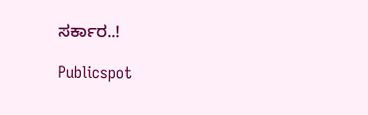ಸರ್ಕಾರ..!

Publicspot